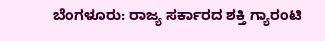ಬೆಂಗಳೂರು: ರಾಜ್ಯ ಸರ್ಕಾರದ ಶಕ್ತಿ ಗ್ಯಾರಂಟಿ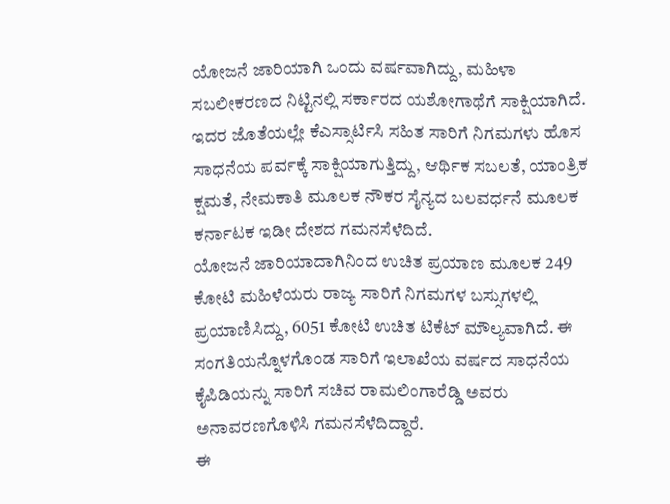ಯೋಜನೆ ಜಾರಿಯಾಗಿ ಒಂದು ವರ್ಷವಾಗಿದ್ದು, ಮಹಿಳಾ ಸಬಲೀಕರಣದ ನಿಟ್ಟಿನಲ್ಲಿ ಸರ್ಕಾರದ ಯಶೋಗಾಥೆಗೆ ಸಾಕ್ಷಿಯಾಗಿದೆ. ಇದರ ಜೊತೆಯಲ್ಲೇ ಕೆಎಸ್ಸಾರ್ಟಿಸಿ ಸಹಿತ ಸಾರಿಗೆ ನಿಗಮಗಳು ಹೊಸ ಸಾಧನೆಯ ಪರ್ವಕ್ಕೆ ಸಾಕ್ಷಿಯಾಗುತ್ತಿದ್ದು, ಆರ್ಥಿಕ ಸಬಲತೆ, ಯಾಂತ್ರಿಕ ಕ್ಷಮತೆ, ನೇಮಕಾತಿ ಮೂಲಕ ನೌಕರ ಸೈನ್ಯದ ಬಲವರ್ಧನೆ ಮೂಲಕ ಕರ್ನಾಟಕ ಇಡೀ ದೇಶದ ಗಮನಸೆಳೆದಿದೆ.
ಯೋಜನೆ ಜಾರಿಯಾದಾಗಿನಿಂದ ಉಚಿತ ಪ್ರಯಾಣ ಮೂಲಕ 249 ಕೋಟಿ ಮಹಿಳೆಯರು ರಾಜ್ಯ ಸಾರಿಗೆ ನಿಗಮಗಳ ಬಸ್ಸುಗಳಲ್ಲಿ ಪ್ರಯಾಣಿಸಿದ್ದು, 6051 ಕೋಟಿ ಉಚಿತ ಟಿಕೆಟ್ ಮೌಲ್ಯವಾಗಿದೆ. ಈ ಸಂಗತಿಯನ್ನೊಳಗೊಂಡ ಸಾರಿಗೆ ಇಲಾಖೆಯ ವರ್ಷದ ಸಾಧನೆಯ ಕೈಪಿಡಿಯನ್ನು ಸಾರಿಗೆ ಸಚಿವ ರಾಮಲಿಂಗಾರೆಡ್ಡಿ ಅವರು ಅನಾವರಣಗೊಳಿಸಿ ಗಮನಸೆಳೆದಿದ್ದಾರೆ.
ಈ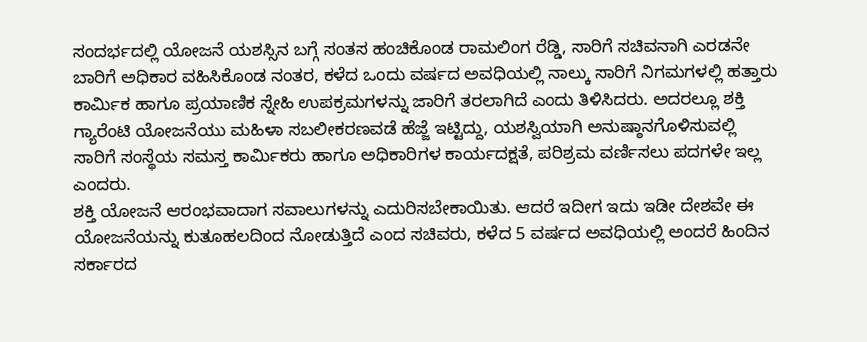ಸಂದರ್ಭದಲ್ಲಿ ಯೋಜನೆ ಯಶಸ್ಸಿನ ಬಗ್ಗೆ ಸಂತಸ ಹಂಚಿಕೊಂಡ ರಾಮಲಿಂಗ ರೆಡ್ಡಿ, ಸಾರಿಗೆ ಸಚಿವನಾಗಿ ಎರಡನೇ ಬಾರಿಗೆ ಅಧಿಕಾರ ವಹಿಸಿಕೊಂಡ ನಂತರ, ಕಳೆದ ಒಂದು ವರ್ಷದ ಅವಧಿಯಲ್ಲಿ ನಾಲ್ಕು ಸಾರಿಗೆ ನಿಗಮಗಳಲ್ಲಿ ಹತ್ತಾರು ಕಾರ್ಮಿಕ ಹಾಗೂ ಪ್ರಯಾಣಿಕ ಸ್ನೇಹಿ ಉಪಕ್ರಮಗಳನ್ನು ಜಾರಿಗೆ ತರಲಾಗಿದೆ ಎಂದು ತಿಳಿಸಿದರು. ಅದರಲ್ಲೂ ಶಕ್ತಿ ಗ್ಯಾರೆಂಟಿ ಯೋಜನೆಯು ಮಹಿಳಾ ಸಬಲೀಕರಣವಡೆ ಹೆಜ್ಜೆ ಇಟ್ಟಿದ್ದು, ಯಶಸ್ವಿಯಾಗಿ ಅನುಷ್ಠಾನಗೊಳಿಸುವಲ್ಲಿ ಸಾರಿಗೆ ಸಂಸ್ಥೆಯ ಸಮಸ್ತ ಕಾರ್ಮಿಕರು ಹಾಗೂ ಅಧಿಕಾರಿಗಳ ಕಾರ್ಯದಕ್ಷತೆ, ಪರಿಶ್ರಮ ವರ್ಣಿಸಲು ಪದಗಳೇ ಇಲ್ಲ ಎಂದರು.
ಶಕ್ತಿ ಯೋಜನೆ ಆರಂಭವಾದಾಗ ಸವಾಲುಗಳನ್ನು ಎದುರಿಸಬೇಕಾಯಿತು. ಆದರೆ ಇದೀಗ ಇದು ಇಡೀ ದೇಶವೇ ಈ ಯೋಜನೆಯನ್ನು ಕುತೂಹಲದಿಂದ ನೋಡುತ್ತಿದೆ ಎಂದ ಸಚಿವರು, ಕಳೆದ 5 ವರ್ಷದ ಅವಧಿಯಲ್ಲಿ ಅಂದರೆ ಹಿಂದಿನ ಸರ್ಕಾರದ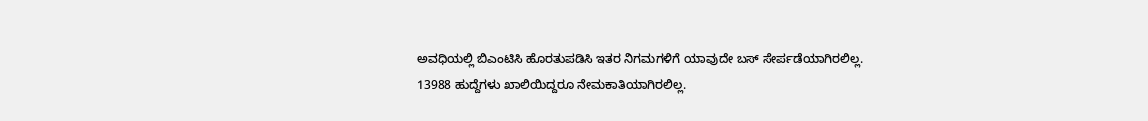ಅವಧಿಯಲ್ಲಿ ಬಿಎಂಟಿಸಿ ಹೊರತುಪಡಿಸಿ ಇತರ ನಿಗಮಗಳಿಗೆ ಯಾವುದೇ ಬಸ್ ಸೇರ್ಪಡೆಯಾಗಿರಲಿಲ್ಲ. 13988 ಹುದ್ದೆಗಳು ಖಾಲಿಯಿದ್ದರೂ ನೇಮಕಾತಿಯಾಗಿರಲಿಲ್ಲ.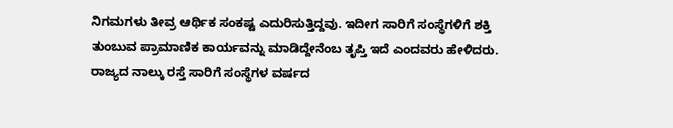ನಿಗಮಗಳು ತೀವ್ರ ಆರ್ಥಿಕ ಸಂಕಷ್ಟ ಎದುರಿಸುತ್ತಿದ್ದವು. ಇದೀಗ ಸಾರಿಗೆ ಸಂಸ್ಥೆಗಳಿಗೆ ಶಕ್ತಿ ತುಂಬುವ ಪ್ರಾಮಾಣಿಕ ಕಾರ್ಯವನ್ನು ಮಾಡಿದ್ದೇನೆಂಬ ತೃಪ್ತಿ ಇದೆ ಎಂದವರು ಹೇಳಿದರು.
ರಾಜ್ಯದ ನಾಲ್ಕು ರಸ್ತೆ ಸಾರಿಗೆ ಸಂಸ್ಥೆಗಳ ವರ್ಷದ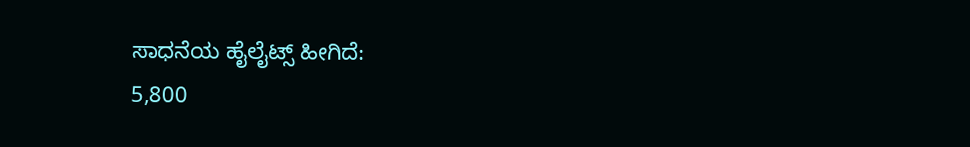ಸಾಧನೆಯ ಹೈಲೈಟ್ಸ್ ಹೀಗಿದೆ:
5,800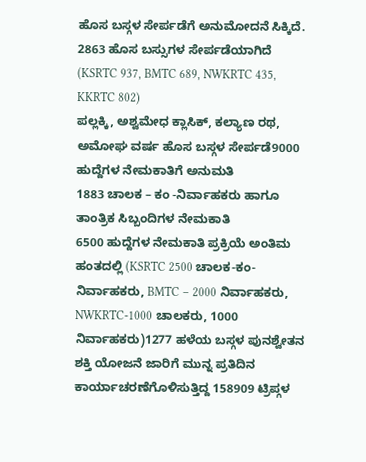ಹೊಸ ಬಸ್ಗಳ ಸೇರ್ಪಡೆಗೆ ಅನುಮೋದನೆ ಸಿಕ್ಕಿದೆ.
2863 ಹೊಸ ಬಸ್ಸುಗಳ ಸೇರ್ಪಡೆಯಾಗಿದೆ (KSRTC 937, BMTC 689, NWKRTC 435, KKRTC 802)
ಪಲ್ಲಕ್ಕಿ, ಅಶ್ವಮೇಧ ಕ್ಲಾಸಿಕ್, ಕಲ್ಯಾಣ ರಥ, ಅಮೋಘ ವರ್ಷ ಹೊಸ ಬಸ್ಗಳ ಸೇರ್ಪಡೆ9000 ಹುದ್ದೆಗಳ ನೇಮಕಾತಿಗೆ ಅನುಮತಿ
1883 ಚಾಲಕ – ಕಂ -ನಿರ್ವಾಹಕರು ಹಾಗೂ ತಾಂತ್ರಿಕ ಸಿಬ್ಬಂದಿಗಳ ನೇಮಕಾತಿ
6500 ಹುದ್ದೆಗಳ ನೇಮಕಾತಿ ಪ್ರಕ್ರಿಯೆ ಅಂತಿಮ ಹಂತದಲ್ಲಿ (KSRTC 2500 ಚಾಲಕ-ಕಂ-ನಿರ್ವಾಹಕರು, BMTC – 2000 ನಿರ್ವಾಹಕರು, NWKRTC-1000 ಚಾಲಕರು, 1000 ನಿರ್ವಾಹಕರು)1277 ಹಳೆಯ ಬಸ್ಗಳ ಪುನಶ್ವೇತನ
ಶಕ್ತಿ ಯೋಜನೆ ಜಾರಿಗೆ ಮುನ್ನ ಪ್ರತಿದಿನ ಕಾರ್ಯಾಚರಣೆಗೊಳಿಸುತ್ತಿದ್ದ 158909 ಟ್ರಿಪ್ಗಳ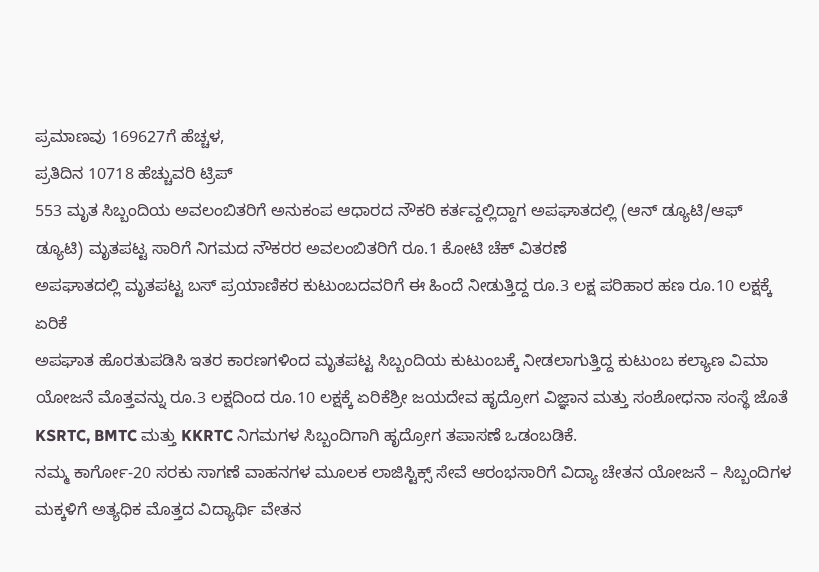ಪ್ರಮಾಣವು 169627ಗೆ ಹೆಚ್ಚಳ,
ಪ್ರತಿದಿನ 10718 ಹೆಚ್ಚುವರಿ ಟ್ರಿಪ್
553 ಮೃತ ಸಿಬ್ಬಂದಿಯ ಅವಲಂಬಿತರಿಗೆ ಅನುಕಂಪ ಆಧಾರದ ನೌಕರಿ ಕರ್ತವ್ದಲ್ಲಿದ್ದಾಗ ಅಪಘಾತದಲ್ಲಿ (ಆನ್ ಡ್ಯೂಟಿ/ಆಫ್ ಡ್ಯೂಟಿ) ಮೃತಪಟ್ಟ ಸಾರಿಗೆ ನಿಗಮದ ನೌಕರರ ಅವಲಂಬಿತರಿಗೆ ರೂ.1 ಕೋಟಿ ಚೆಕ್ ವಿತರಣೆ
ಅಪಘಾತದಲ್ಲಿ ಮೃತಪಟ್ಟ ಬಸ್ ಪ್ರಯಾಣಿಕರ ಕುಟುಂಬದವರಿಗೆ ಈ ಹಿಂದೆ ನೀಡುತ್ತಿದ್ದ ರೂ.3 ಲಕ್ಷ ಪರಿಹಾರ ಹಣ ರೂ.10 ಲಕ್ಷಕ್ಕೆ ಏರಿಕೆ
ಅಪಘಾತ ಹೊರತುಪಡಿಸಿ ಇತರ ಕಾರಣಗಳಿಂದ ಮೃತಪಟ್ಟ ಸಿಬ್ಬಂದಿಯ ಕುಟುಂಬಕ್ಕೆ ನೀಡಲಾಗುತ್ತಿದ್ದ ಕುಟುಂಬ ಕಲ್ಯಾಣ ವಿಮಾ ಯೋಜನೆ ಮೊತ್ತವನ್ನು ರೂ.3 ಲಕ್ಷದಿಂದ ರೂ.10 ಲಕ್ಷಕ್ಕೆ ಏರಿಕೆಶ್ರೀ ಜಯದೇವ ಹೃದ್ರೋಗ ವಿಜ್ಞಾನ ಮತ್ತು ಸಂಶೋಧನಾ ಸಂಸ್ಥೆ ಜೊತೆ KSRTC, BMTC ಮತ್ತು KKRTC ನಿಗಮಗಳ ಸಿಬ್ಬಂದಿಗಾಗಿ ಹೃದ್ರೋಗ ತಪಾಸಣೆ ಒಡಂಬಡಿಕೆ.
ನಮ್ಮ ಕಾರ್ಗೋ-20 ಸರಕು ಸಾಗಣೆ ವಾಹನಗಳ ಮೂಲಕ ಲಾಜಿಸ್ಟಿಕ್ಸ್ ಸೇವೆ ಆರಂಭಸಾರಿಗೆ ವಿದ್ಯಾ ಚೇತನ ಯೋಜನೆ – ಸಿಬ್ಬಂದಿಗಳ ಮಕ್ಕಳಿಗೆ ಅತ್ಯಧಿಕ ಮೊತ್ತದ ವಿದ್ಯಾರ್ಥಿ ವೇತನ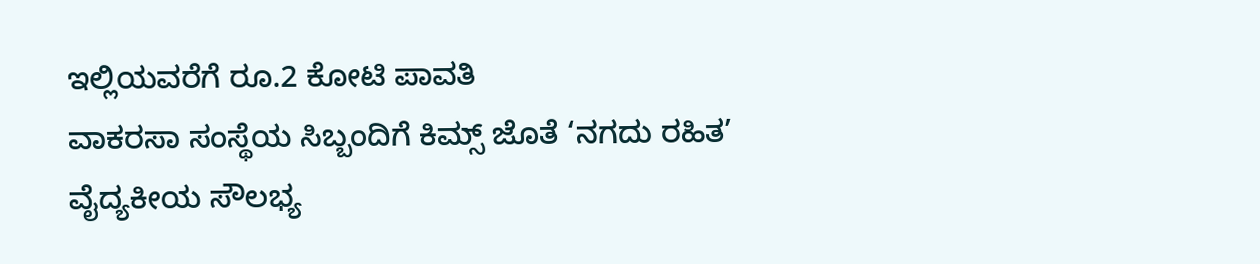ಇಲ್ಲಿಯವರೆಗೆ ರೂ.2 ಕೋಟಿ ಪಾವತಿ
ವಾಕರಸಾ ಸಂಸ್ಥೆಯ ಸಿಬ್ಬಂದಿಗೆ ಕಿಮ್ಸ್ ಜೊತೆ ‘ನಗದು ರಹಿತ’ ವೈದ್ಯಕೀಯ ಸೌಲಭ್ಯ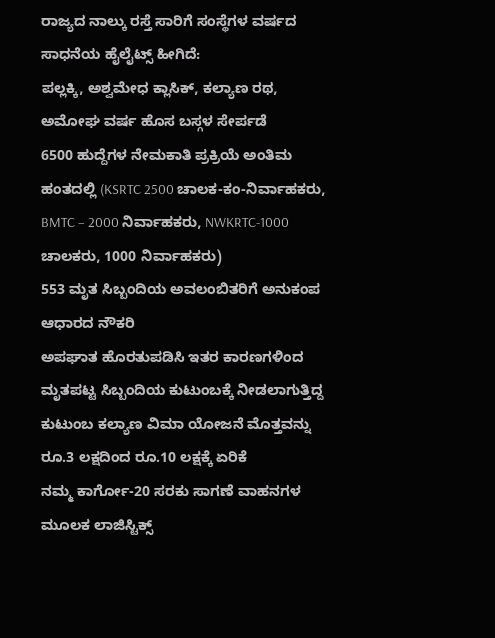ರಾಜ್ಯದ ನಾಲ್ಕು ರಸ್ತೆ ಸಾರಿಗೆ ಸಂಸ್ಥೆಗಳ ವರ್ಷದ ಸಾಧನೆಯ ಹೈಲೈಟ್ಸ್ ಹೀಗಿದೆ:
ಪಲ್ಲಕ್ಕಿ, ಅಶ್ವಮೇಧ ಕ್ಲಾಸಿಕ್, ಕಲ್ಯಾಣ ರಥ, ಅಮೋಘ ವರ್ಷ ಹೊಸ ಬಸ್ಗಳ ಸೇರ್ಪಡೆ
6500 ಹುದ್ದೆಗಳ ನೇಮಕಾತಿ ಪ್ರಕ್ರಿಯೆ ಅಂತಿಮ ಹಂತದಲ್ಲಿ (KSRTC 2500 ಚಾಲಕ-ಕಂ-ನಿರ್ವಾಹಕರು, BMTC – 2000 ನಿರ್ವಾಹಕರು, NWKRTC-1000 ಚಾಲಕರು, 1000 ನಿರ್ವಾಹಕರು)
553 ಮೃತ ಸಿಬ್ಬಂದಿಯ ಅವಲಂಬಿತರಿಗೆ ಅನುಕಂಪ ಆಧಾರದ ನೌಕರಿ
ಅಪಘಾತ ಹೊರತುಪಡಿಸಿ ಇತರ ಕಾರಣಗಳಿಂದ ಮೃತಪಟ್ಟ ಸಿಬ್ಬಂದಿಯ ಕುಟುಂಬಕ್ಕೆ ನೀಡಲಾಗುತ್ತಿದ್ದ ಕುಟುಂಬ ಕಲ್ಯಾಣ ವಿಮಾ ಯೋಜನೆ ಮೊತ್ತವನ್ನು ರೂ.3 ಲಕ್ಷದಿಂದ ರೂ.10 ಲಕ್ಷಕ್ಕೆ ಏರಿಕೆ
ನಮ್ಮ ಕಾರ್ಗೋ-20 ಸರಕು ಸಾಗಣೆ ವಾಹನಗಳ ಮೂಲಕ ಲಾಜಿಸ್ಟಿಕ್ಸ್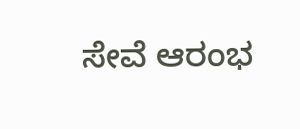ಸೇವೆ ಆರಂಭ